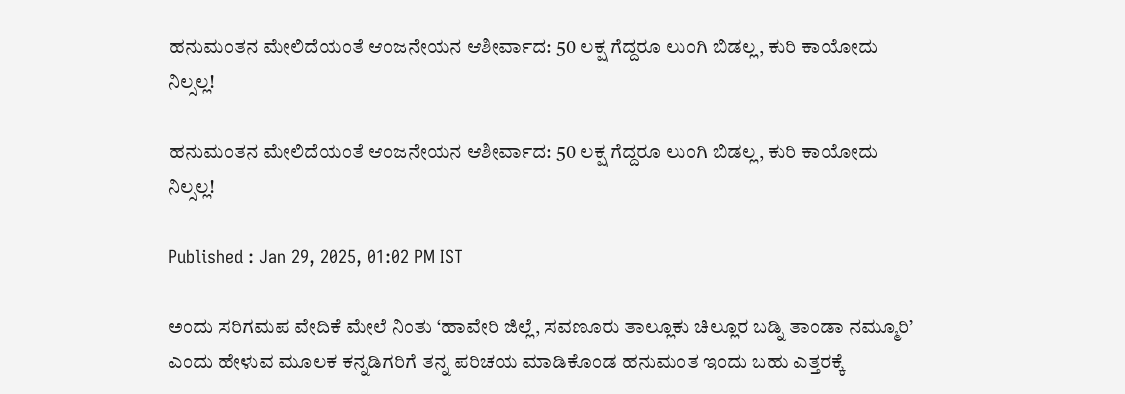ಹನುಮಂತನ ಮೇಲಿದೆಯಂತೆ ಆಂಜನೇಯನ ಆಶೀರ್ವಾದ: 50 ಲಕ್ಷ ಗೆದ್ದರೂ ಲುಂಗಿ ಬಿಡಲ್ಲ, ಕುರಿ ಕಾಯೋದು ನಿಲ್ಸಲ್ಲ!

ಹನುಮಂತನ ಮೇಲಿದೆಯಂತೆ ಆಂಜನೇಯನ ಆಶೀರ್ವಾದ: 50 ಲಕ್ಷ ಗೆದ್ದರೂ ಲುಂಗಿ ಬಿಡಲ್ಲ, ಕುರಿ ಕಾಯೋದು ನಿಲ್ಸಲ್ಲ!

Published : Jan 29, 2025, 01:02 PM IST

ಅಂದು ಸರಿಗಮಪ ವೇದಿಕೆ ಮೇಲೆ ನಿಂತು ‘ಹಾವೇರಿ ಜಿಲ್ಲೆ, ಸವಣೂರು ತಾಲ್ಲೂಕು ಚಿಲ್ಲೂರ ಬಡ್ನಿ ತಾಂಡಾ ನಮ್ಮೂರಿ’ ಎಂದು ಹೇಳುವ ಮೂಲಕ ಕನ್ನಡಿಗರಿಗೆ ತನ್ನ ಪರಿಚಯ ಮಾಡಿಕೊಂಡ ಹನುಮಂತ ಇಂದು ಬಹು ಎತ್ತರಕ್ಕೆ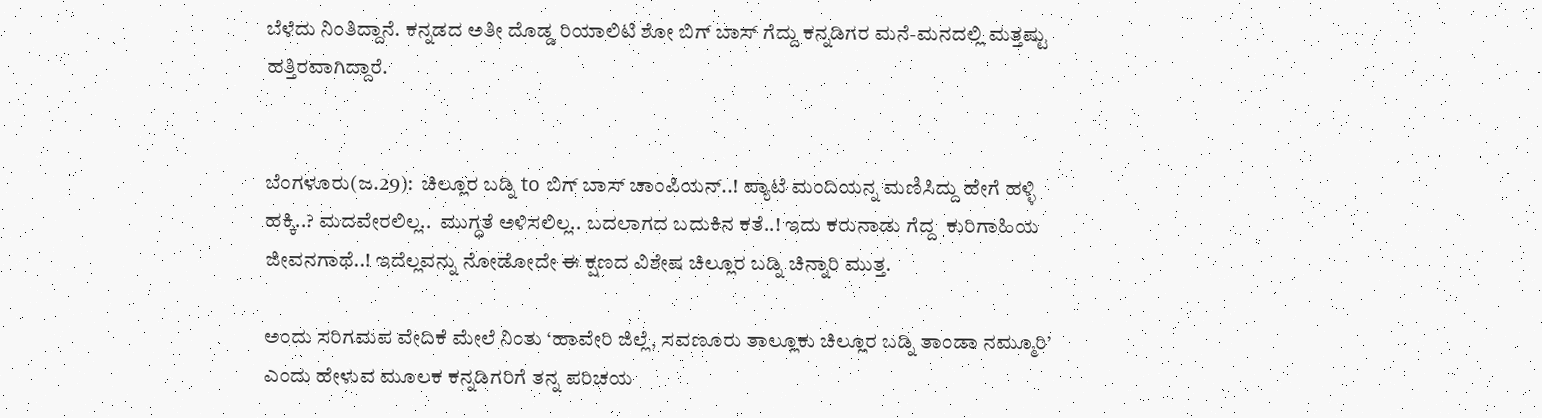ಬೆಳೆದು ನಿಂತಿದ್ದಾನೆ. ಕನ್ನಡದ ಅತೀ ದೊಡ್ಡ ರಿಯಾಲಿಟಿ ಶೋ ಬಿಗ್ ಬಾಸ್ ಗೆದ್ದು ಕನ್ನಡಿಗರ ಮನೆ-ಮನದಲ್ಲಿ ಮತ್ತಷ್ಟು ಹತ್ತಿರವಾಗಿದ್ದಾರೆ.


ಬೆಂಗಳೂರು(ಜ.29):  ಚಿಲ್ಲೂರ ಬಡ್ನಿ to ಬಿಗ್ ಬಾಸ್ ಚಾಂಪಿಯನ್..! ಪ್ಯಾಟೆ ಮಂದಿಯನ್ನ ಮಣಿಸಿದ್ದು ಹೇಗೆ ಹಳ್ಳಿ ಹಕ್ಕಿ..? ಮದವೇರಲಿಲ್ಲ..  ಮುಗ್ಧತೆ ಅಳಿಸಲಿಲ್ಲ.. ಬದಲಾಗದ ಬದುಕಿನ ಕತೆ..! ಇದು ಕರುನಾಡು ಗೆದ್ದ  ಕುರಿಗಾಹಿಯ ಜೀವನಗಾಥೆ..! ಇದೆಲ್ಲವನ್ನು ನೋಡೋದೇ ಈ ಕ್ಷಣದ ವಿಶೇಷ ಚಿಲ್ಲೂರ ಬಡ್ನಿ ಚಿನ್ನಾರಿ ಮುತ್ತ.

ಅಂದು ಸರಿಗಮಪ ವೇದಿಕೆ ಮೇಲೆ ನಿಂತು ‘ಹಾವೇರಿ ಜಿಲ್ಲೆ, ಸವಣೂರು ತಾಲ್ಲೂಕು ಚಿಲ್ಲೂರ ಬಡ್ನಿ ತಾಂಡಾ ನಮ್ಮೂರಿ’ ಎಂದು ಹೇಳುವ ಮೂಲಕ ಕನ್ನಡಿಗರಿಗೆ ತನ್ನ ಪರಿಚಯ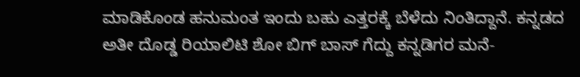ಮಾಡಿಕೊಂಡ ಹನುಮಂತ ಇಂದು ಬಹು ಎತ್ತರಕ್ಕೆ ಬೆಳೆದು ನಿಂತಿದ್ದಾನೆ. ಕನ್ನಡದ ಅತೀ ದೊಡ್ಡ ರಿಯಾಲಿಟಿ ಶೋ ಬಿಗ್ ಬಾಸ್ ಗೆದ್ದು ಕನ್ನಡಿಗರ ಮನೆ-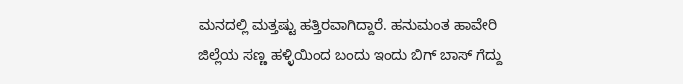ಮನದಲ್ಲಿ ಮತ್ತಷ್ಟು ಹತ್ತಿರವಾಗಿದ್ದಾರೆ. ಹನುಮಂತ ಹಾವೇರಿ ಜಿಲ್ಲೆಯ ಸಣ್ಣ ಹಳ್ಳಿಯಿಂದ ಬಂದು ಇಂದು ಬಿಗ್ ಬಾಸ್ ಗೆದ್ದು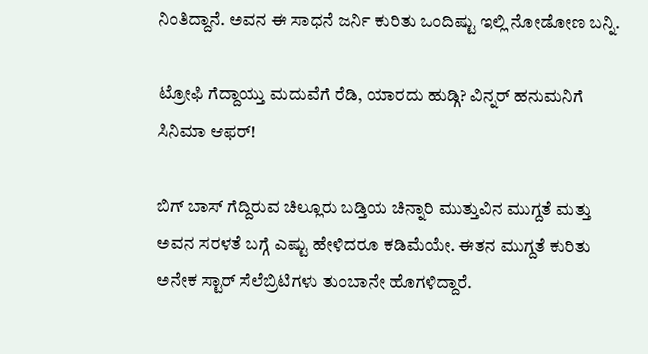ನಿಂತಿದ್ದಾನೆ. ಅವನ ಈ ಸಾಧನೆ ಜರ್ನಿ ಕುರಿತು ಒಂದಿಷ್ಟು ಇಲ್ಲಿ ನೋಡೋಣ ಬನ್ನಿ.

ಟ್ರೋಫಿ ಗೆದ್ದಾಯ್ತು ಮದುವೆಗೆ ರೆಡಿ, ಯಾರದು ಹುಡ್ಗಿ? ವಿನ್ನರ್ ಹನುಮನಿಗೆ ಸಿನಿಮಾ ಆಫರ್!

ಬಿಗ್ ಬಾಸ್ ಗೆದ್ದಿರುವ ಚಿಲ್ಲೂರು ಬಡ್ತಿಯ ಚಿನ್ನಾರಿ ಮುತ್ತುವಿನ ಮುಗ್ದತೆ ಮತ್ತು ಅವನ ಸರಳತೆ ಬಗ್ಗೆ ಎಷ್ಟು ಹೇಳಿದರೂ ಕಡಿಮೆಯೇ. ಈತನ ಮುಗ್ದತೆ ಕುರಿತು ಅನೇಕ ಸ್ಟಾರ್ ಸೆಲೆಬ್ರಿಟಿಗಳು ತುಂಬಾನೇ ಹೊಗಳಿದ್ದಾರೆ.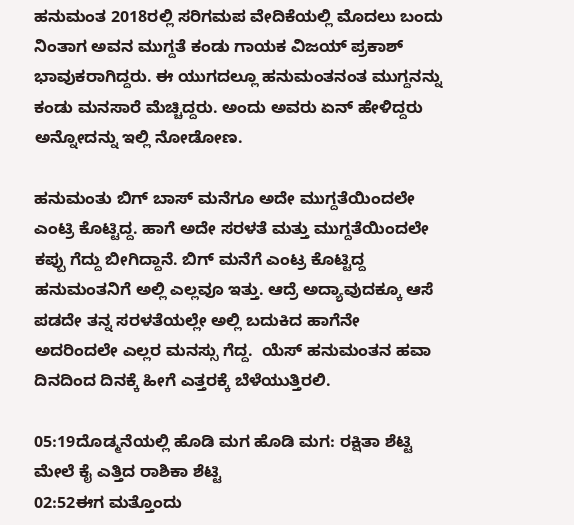ಹನುಮಂತ 2018ರಲ್ಲಿ ಸರಿಗಮಪ ವೇದಿಕೆಯಲ್ಲಿ ಮೊದಲು ಬಂದು ನಿಂತಾಗ ಅವನ ಮುಗ್ದತೆ ಕಂಡು ಗಾಯಕ ವಿಜಯ್ ಪ್ರಕಾಶ್ ಭಾವುಕರಾಗಿದ್ದರು. ಈ ಯುಗದಲ್ಲೂ ಹನುಮಂತನಂತ ಮುಗ್ದನನ್ನು ಕಂಡು ಮನಸಾರೆ ಮೆಚ್ಚಿದ್ದರು. ಅಂದು ಅವರು ಏನ್ ಹೇಳಿದ್ದರು ಅನ್ನೋದನ್ನು ಇಲ್ಲಿ ನೋಡೋಣ.

ಹನುಮಂತು ಬಿಗ್ ಬಾಸ್ ಮನೆಗೂ ಅದೇ ಮುಗ್ದತೆಯಿಂದಲೇ ಎಂಟ್ರಿ ಕೊಟ್ಟಿದ್ದ. ಹಾಗೆ ಅದೇ ಸರಳತೆ ಮತ್ತು ಮುಗ್ದತೆಯಿಂದಲೇ ಕಪ್ಪು ಗೆದ್ದು ಬೀಗಿದ್ದಾನೆ. ಬಿಗ್ ಮನೆಗೆ ಎಂಟ್ರ ಕೊಟ್ಟಿದ್ದ ಹನುಮಂತನಿಗೆ ಅಲ್ಲಿ ಎಲ್ಲವೂ ಇತ್ತು. ಆದ್ರೆ ಅದ್ಯಾವುದಕ್ಕೂ ಆಸೆ ಪಡದೇ ತನ್ನ ಸರಳತೆಯಲ್ಲೇ ಅಲ್ಲಿ ಬದುಕಿದ ಹಾಗೆನೇ ಅದರಿಂದಲೇ ಎಲ್ಲರ ಮನಸ್ಸು ಗೆದ್ದ.  ಯೆಸ್ ಹನುಮಂತನ ಹವಾ ದಿನದಿಂದ ದಿನಕ್ಕೆ ಹೀಗೆ ಎತ್ತರಕ್ಕೆ ಬೆಳೆಯುತ್ತಿರಲಿ.

05:19ದೊಡ್ಮನೆಯಲ್ಲಿ ಹೊಡಿ ಮಗ ಹೊಡಿ ಮಗ: ರಕ್ಷಿತಾ ಶೆಟ್ಟಿ ಮೇಲೆ ಕೈ ಎತ್ತಿದ ರಾಶಿಕಾ ಶೆಟ್ಟಿ
02:52ಈಗ ಮತ್ತೊಂದು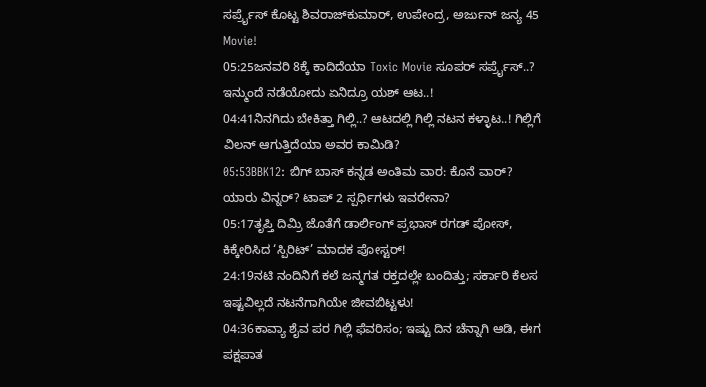ಸರ್ಪ್ರೈಸ್‌ ಕೊಟ್ಟ ಶಿವರಾಜ್‌ಕುಮಾರ್‌, ಉಪೇಂದ್ರ, ಅರ್ಜುನ್‌ ಜನ್ಯ 45 Movie!
05:25ಜನವರಿ 8ಕ್ಕೆ ಕಾದಿದೆಯಾ Toxic Movie ಸೂಪರ್ ಸರ್ಪ್ರೈಸ್..? ಇನ್ಮುಂದೆ ನಡೆಯೋದು ಏನಿದ್ರೂ ಯಶ್ ಆಟ..!
04:41ನಿನಗಿದು ಬೇಕಿತ್ತಾ ಗಿಲ್ಲಿ..? ಆಟದಲ್ಲಿ ಗಿಲ್ಲಿ ನಟನ ಕಳ್ಳಾಟ..! ಗಿಲ್ಲಿಗೆ ವಿಲನ್ ಆಗುತ್ತಿದೆಯಾ ಅವರ ಕಾಮಿಡಿ?
05:53BBK12: ಬಿಗ್ ಬಾಸ್ ಕನ್ನಡ ಅಂತಿಮ ವಾರ: ಕೊನೆ ವಾರ್? ಯಾರು ವಿನ್ನರ್? ಟಾಪ್ 2 ಸ್ಪರ್ಧಿಗಳು ಇವರೇನಾ?
05:17ತೃಪ್ತಿ ದಿಮ್ರಿ ಜೊತೆಗೆ ಡಾರ್ಲಿಂಗ್ ಪ್ರಭಾಸ್‌ ರಗಡ್ ಪೋಸ್, ಕಿಕ್ಕೇರಿಸಿದ ‘ಸ್ಪಿರಿಟ್’ ಮಾದಕ ಪೋಸ್ಟರ್!
24:19ನಟಿ ನಂದಿನಿಗೆ ಕಲೆ ಜನ್ಮಗತ ರಕ್ತದಲ್ಲೇ ಬಂದಿತ್ತು; ಸರ್ಕಾರಿ ಕೆಲಸ ಇಷ್ಟವಿಲ್ಲದೆ ನಟನೆಗಾಗಿಯೇ ಜೀವಬಿಟ್ಟಳು!
04:36ಕಾವ್ಯಾ ಶೈವ ಪರ ಗಿಲ್ಲಿ ಫೆವರಿಸಂ; ಇಷ್ಟು ದಿನ ಚೆನ್ನಾಗಿ ಆಡಿ, ಈಗ ಪಕ್ಷಪಾತ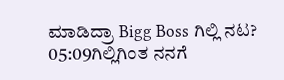ಮಾಡಿದ್ರಾ Bigg Boss ಗಿಲ್ಲಿ ನಟ?
05:09ಗಿಲ್ಲಿಗಿಂತ ನನಗೆ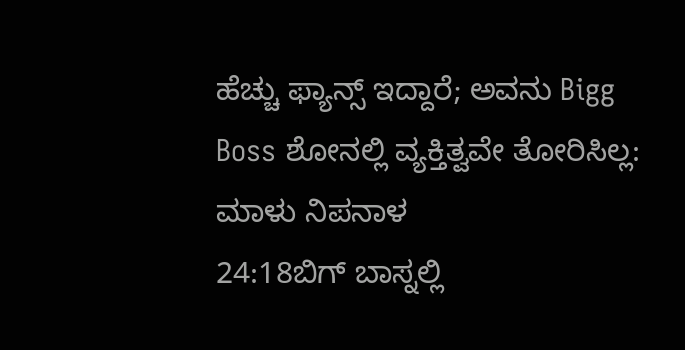ಹೆಚ್ಚು ಫ್ಯಾನ್ಸ್ ಇದ್ದಾರೆ; ಅವನು Bigg Boss ಶೋನಲ್ಲಿ ವ್ಯಕ್ತಿತ್ವವೇ ತೋರಿಸಿಲ್ಲ: ಮಾಳು ನಿಪನಾಳ
24:18ಬಿಗ್ ಬಾಸ್ನಲ್ಲಿ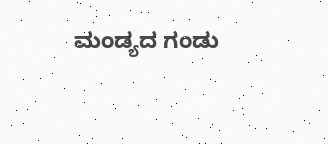ಮಂಡ್ಯದ ಗಂಡು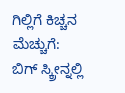ಗಿಲ್ಲಿಗೆ ಕಿಚ್ಚನ ಮೆಚ್ಚುಗೆ: ಬಿಗ್ ಸ್ಕ್ರೀನ್ನಲ್ಲಿ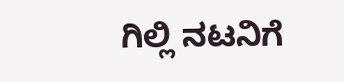ಗಿಲ್ಲಿ ನಟನಿಗೆ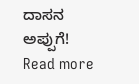ದಾಸನ ಅಪ್ಪುಗೆ!
Read more